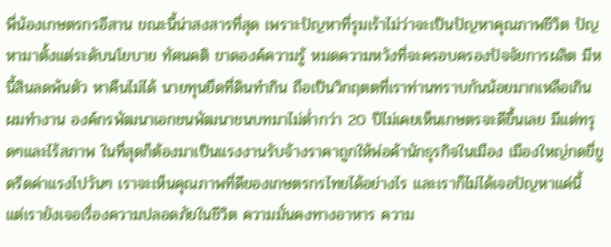พี่น้องเกษตรกรอีสาน ขณะนี้น่าสงสารที่สุด เพราะปัญหาที่รุมเร้าไม่ว่าจะเป็นปัญหาคุณภาพชีวิต ปัญหามาตั้งแต่ระดับนโยบาย ทัศนคติ ขาดองค์ความรู้ หมดความหวังที่จะครอบครองปัจจัยการผลิต มีหนี้สินลดพ้นตัว หาคืนไม่ได้ นายทุนยึดที่ดินทำกิน ถือเป็นวิกฤตตที่เราท่านทราบกันน้อยมากเหลือเกิน ผมทำงาน องค์กรพัฒนาเอกชนพัฒนาชนบทมาไม่ต่ำกว่า 20 ปีไม่เคยเห็นเกษตรจะดีขึ้นเลย มีแต่ทรุดๆและไร้สภาพ ในที่สุดก็ต้องมาเป็นแรงงานรับจ้างราคาถูกให้พ่อค้านักธุรกิจในเมือง เมืองใหญ่กดขี่ขูดรีดค่าแรงไปวันๆ เราจะเห็นคุณภาพที่ดีของเกษตรกรไทยได้อย่างไร และเราก็ไม่ได้เจอปัญหาแค่นี้ แต่เรายังเจอเรื่องความปลอดภัยในชีวิต ความมั่นคงทางอาหาร ความ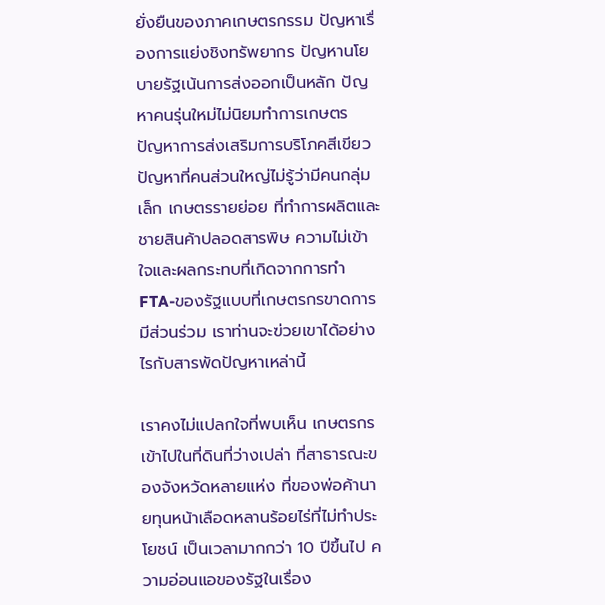ยั่งยืนของภาคเกษตรกรรม ปัญหาเรื่องการแย่งชิงทรัพยากร ปัญหานโยบายรัฐเน้นการส่งออกเป็นหลัก ปัญหาคนรุ่นใหม่ไม่นิยมทำการเกษตร ปัญหาการส่งเสริมการบริโภคสีเขียว ปัญหาที่คนส่วนใหญ่ไม่รู้ว่ามีคนกลุ่มเล็ก เกษตรรายย่อย ที่ทำการผลิตและชายสินค้าปลอดสารพิษ ความไม่เข้าใจและผลกระทบที่เกิดจากการทำ FTA-ของรัฐแบบที่เกษตรกรขาดการมีส่วนร่วม เราท่านจะฃ่วยเขาได้อย่างไรกับสารพัดปัญหาเหล่านี้

เราคงไม่แปลกใจที่พบเห็น เกษตรกรเข้าไปในที่ดินที่ว่างเปล่า ที่สาธารณะของจังหวัดหลายแห่ง ที่ของพ่อค้านายทุนหน้าเลือดหลานร้อยไร่ที่ไม่ทำประโยชน์ เป็นเวลามากกว่า 10 ปีขึ้นไป ความอ่อนแอของรัฐในเรื่อง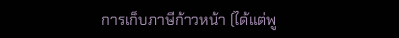การเก็บภาษีก้าวหน้า (ได้แต่พู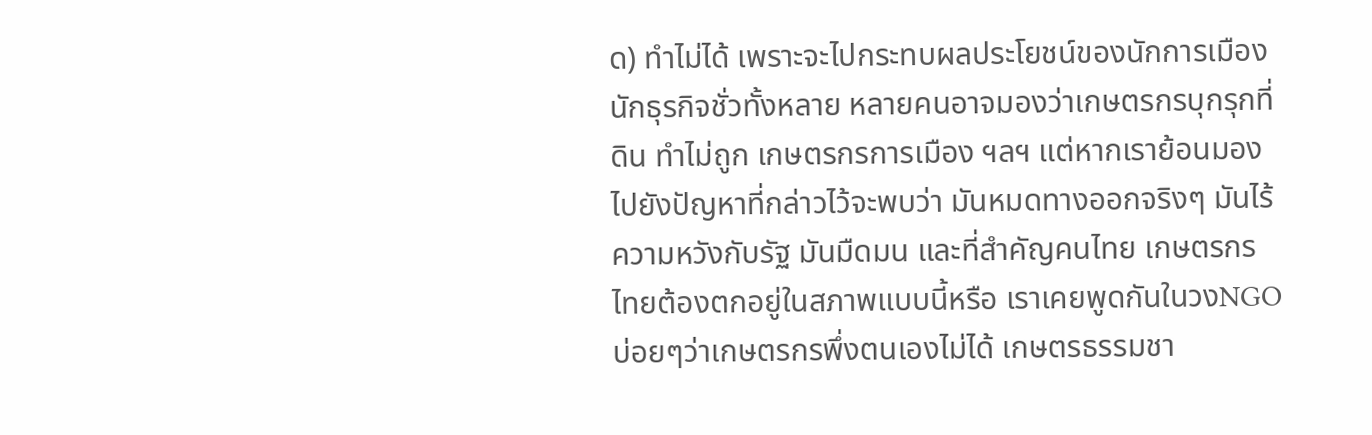ด) ทำไม่ได้ เพราะจะไปกระทบผลประโยชน์ของนักการเมือง นักธุรกิจชั่วทั้งหลาย หลายคนอาจมองว่าเกษตรกรบุกรุกที่ดิน ทำไม่ถูก เกษตรกรการเมือง ฯลฯ แต่หากเราย้อนมองไปยังปัญหาที่กล่าวไว้จะพบว่า มันหมดทางออกจริงๆ มันไร้ความหวังกับรัฐ มันมืดมน และที่สำคัญคนไทย เกษตรกรไทยต้องตกอยู่ในสภาพแบบนี้หรือ เราเคยพูดกันในวงNGOบ่อยๆว่าเกษตรกรพึ่งตนเองไม่ได้ เกษตรธรรมชา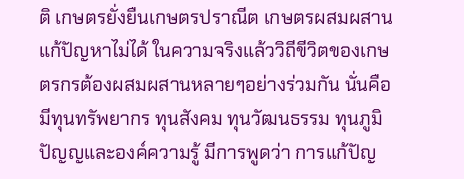ติ เกษตรยั่งยืนเกษตรปราณีต เกษตรผสมผสานแก้ปัญหาไม่ได้ ในความจริงแล้ววิถีขีวิตของเกษตรกรต้องผสมผสานหลายๆอย่างร่วมกัน นั่นคือมีทุนทรัพยากร ทุนสังคม ทุนวัฒนธรรม ทุนภูมิปัญญและองค์ความรู้ มีการพูดว่า การแก้ปัญ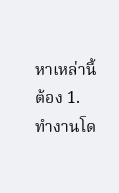หาเหล่านี้ต้อง 1. ทำงานโด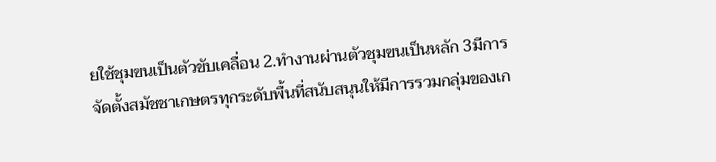ยใช้ชุมฃนเป็นตัวขับเคลื่อน 2.ทำงานผ่านตัวชุมฃนเป็นหลัก 3มีการจัดตั้งสมัชชาเกษตรทุกระดับพื้นที่สนับสนุนให้มีการรวมกลุ่มของเก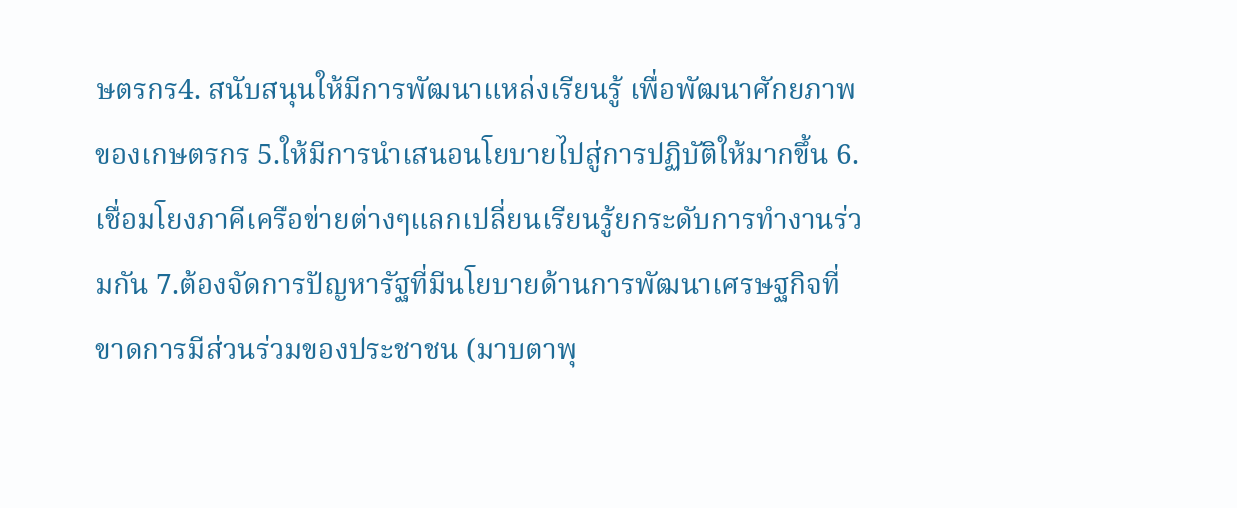ษตรกร4. สนับสนุนให้มีการพัฒนาแหล่งเรียนรู้ เพื่อพัฒนาศักยภาพของเกษตรกร 5.ให้มีการนำเสนอนโยบายไปสู่การปฏิบัติให้มากขึ้น 6.เชื่อมโยงภาคีเครือข่ายต่างๆแลกเปลี่ยนเรียนรู้ยกระดับการทำงานร่วมกัน 7.ต้องจัดการปัญหารัฐที่มีนโยบายด้านการพัฒนาเศรษฐกิจที่ขาดการมีส่วนร่วมของประชาชน (มาบตาพุ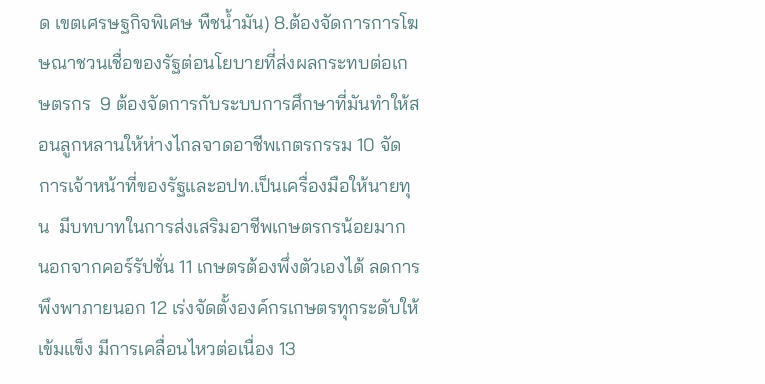ด เขตเศรษฐกิจพิเศษ พืชน้ำมัน) 8.ต้องจัดการการโฆษณาชวนเชื่อของรัฐต่อนโยบายที่ส่งผลกระทบต่อเกษตรกร  9 ต้องจัดการกับระบบการศึกษาที่มันทำให้สอนลูกหลานให้ห่างไกลจาดอาชีพเกตรกรรม 10 จัดการเจ้าหน้าที่ของรัฐและอปท.เป็นเครื่องมือให้นายทุน  มีบทบาทในการส่งเสริมอาชีพเกษตรกรน้อยมาก นอกจากคอร์รัปชั่น 11 เกษตรต้องพึ่งตัวเองได้ ลดการพึงพาภายนอก 12 เร่งจัดตั้งองค์กรเกษตรทุกระดับให้เข้มแข็ง มีการเคลื่อนไหวต่อเนื่อง 13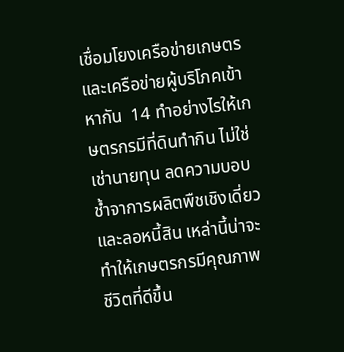เชื่อมโยงเครือข่ายเกษตรและเครือข่ายผู้บริโภคเข้าหากัน  14 ทำอย่างไรให้เกษตรกรมีที่ดินทำกิน ไม่ใช่เช่านายทุน ลดความบอบช้ำจาการผลิตพืชเชิงเดี่ยวและลอหนี้สิน เหล่านี้น่าจะทำให้เกษตรกรมีคุณภาพชีวิตที่ดีขึ้น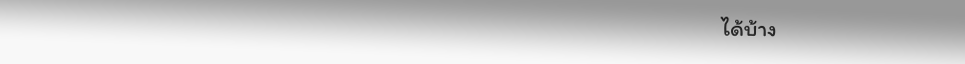ได้บ้าง